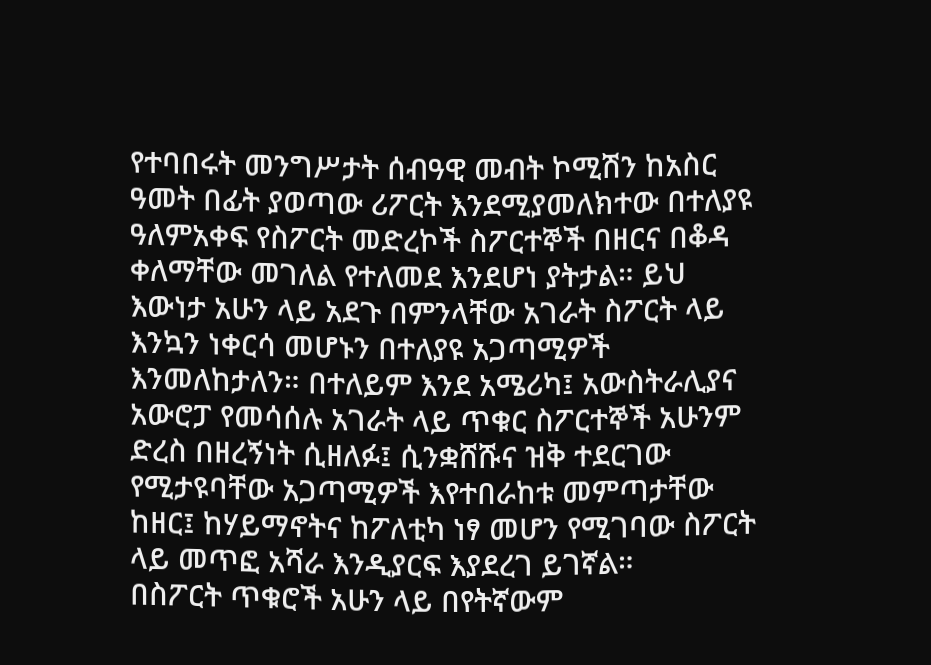የተባበሩት መንግሥታት ሰብዓዊ መብት ኮሚሽን ከአስር ዓመት በፊት ያወጣው ሪፖርት እንደሚያመለክተው በተለያዩ ዓለምአቀፍ የስፖርት መድረኮች ስፖርተኞች በዘርና በቆዳ ቀለማቸው መገለል የተለመደ እንደሆነ ያትታል። ይህ እውነታ አሁን ላይ አደጉ በምንላቸው አገራት ስፖርት ላይ እንኳን ነቀርሳ መሆኑን በተለያዩ አጋጣሚዎች እንመለከታለን። በተለይም እንደ አሜሪካ፤ አውስትራሊያና አውሮፓ የመሳሰሉ አገራት ላይ ጥቁር ስፖርተኞች አሁንም ድረስ በዘረኝነት ሲዘለፉ፤ ሲንቋሸሹና ዝቅ ተደርገው የሚታዩባቸው አጋጣሚዎች እየተበራከቱ መምጣታቸው ከዘር፤ ከሃይማኖትና ከፖለቲካ ነፃ መሆን የሚገባው ስፖርት ላይ መጥፎ አሻራ እንዲያርፍ እያደረገ ይገኛል።
በስፖርት ጥቁሮች አሁን ላይ በየትኛውም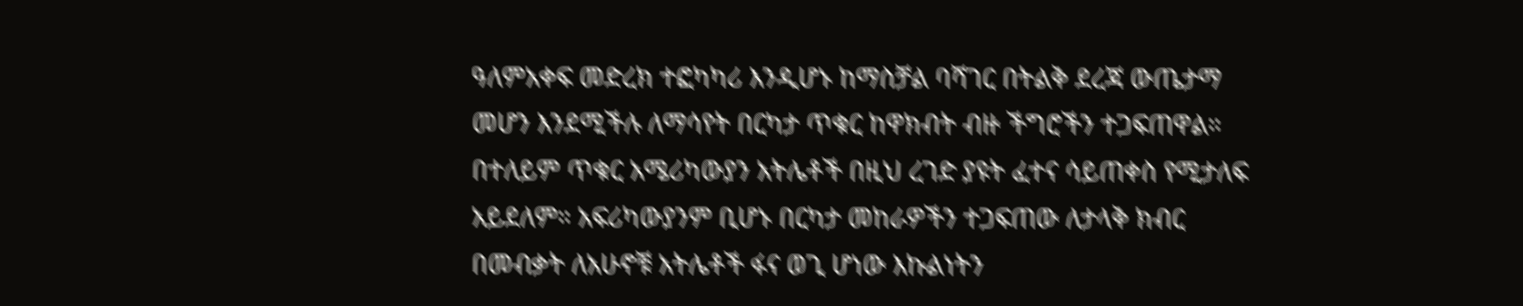ዓለምአቀፍ መድረክ ተፎካካሪ እንዲሆኑ ከማስቻል ባሻገር በትልቅ ደረጃ ውጤታማ መሆን እንደሚችሉ ለማሳየት በርካታ ጥቁር ከዋክብት ብዙ ችግሮችን ተጋፍጠዋል። በተለይም ጥቁር አሜሪካውያን አትሌቶች በዚህ ረገድ ያዩት ፈተና ሳይጠቀስ የሚታለፍ አይደለም። አፍሪካውያንም ቢሆኑ በርካታ መከራዎችን ተጋፍጠው ለታላቅ ክብር በመብቃት ለአሁኖቹ አትሌቶች ፋና ወጊ ሆነው እኩልነትን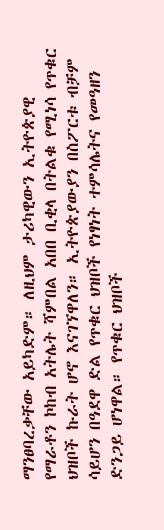ማንፀባረቃቸው አይካድም። ለዚህም ታሪካዊውን ኢትዮጵያዊ የማራቶን ኮከብ አትሌት ሻምበል አበበ ቢቂላ በትልቁ የሚነሳ የጥቁር ህዝቦች ኩራት ሆኖ እናገኘዋለን። ኢትዮጵያውያን በስፖርቱ ብቻም ሳይሆን በዓደዋ ድል የጥቁር ህዝቦች የነፃነት ተምሳሌትና የመዓዘን ድንጋይ ሆነዋል። የጥቁር ህዝቦች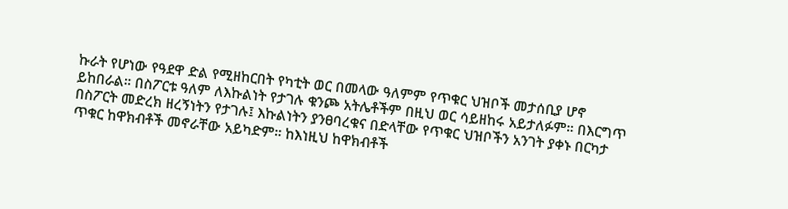ኩራት የሆነው የዓደዋ ድል የሚዘከርበት የካቲት ወር በመላው ዓለምም የጥቁር ህዝቦች መታሰቢያ ሆኖ ይከበራል። በስፖርቱ ዓለም ለእኩልነት የታገሉ ቁንጮ አትሌቶችም በዚህ ወር ሳይዘከሩ አይታለፉም። በእርግጥ በስፖርት መድረክ ዘረኝነትን የታገሉ፤ እኩልነትን ያንፀባረቁና በድላቸው የጥቁር ህዝቦችን አንገት ያቀኑ በርካታ ጥቁር ከዋክብቶች መኖራቸው አይካድም። ከእነዚህ ከዋክብቶች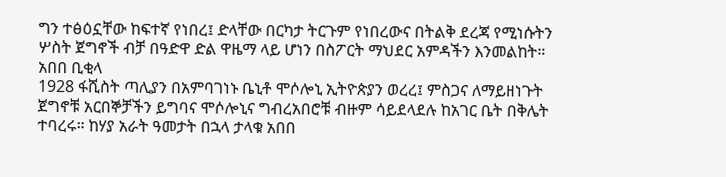ግን ተፅዕኗቸው ከፍተኛ የነበረ፤ ድላቸው በርካታ ትርጉም የነበረውና በትልቅ ደረጃ የሚነሱትን ሦስት ጀግኖች ብቻ በዓድዋ ድል ዋዜማ ላይ ሆነን በስፖርት ማህደር አምዳችን እንመልከት።
አበበ ቢቂላ
1928 ፋሺስት ጣሊያን በአምባገነኑ ቤኒቶ ሞሶሎኒ ኢትዮጵያን ወረረ፤ ምስጋና ለማይዘነጉት ጀግኖቹ አርበኞቻችን ይግባና ሞሶሎኒና ግብረአበሮቹ ብዙም ሳይደላደሉ ከአገር ቤት በቅሌት ተባረሩ። ከሃያ አራት ዓመታት በኋላ ታላቁ አበበ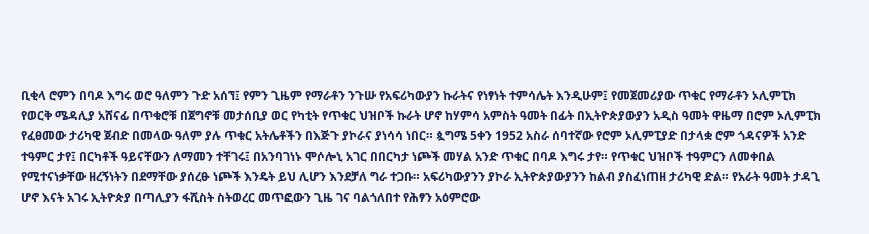ቢቂላ ሮምን በባዶ እግሩ ወሮ ዓለምን ጉድ አሰኘ፤ የምን ጊዜም የማራቶን ንጉሡ የአፍሪካውያን ኩራትና የነፃነት ተምሳሌት እንዲሁም፤ የመጀመሪያው ጥቁር የማራቶን ኦሊምፒክ የወርቅ ሜዳሊያ አሸናፊ በጥቁሮቹ በጀግኖቹ መታሰቢያ ወር የካቲት የጥቁር ህዝቦች ኩራት ሆኖ ከሃምሳ አምስት ዓመት በፊት በኢትዮጵያውያን አዲስ ዓመት ዋዜማ በሮም ኦሊምፒክ የፈፀመው ታሪካዊ ጀብድ በመላው ዓለም ያሉ ጥቁር አትሌቶችን በእጅጉ ያኮራና ያነሳሳ ነበር። ጷግሜ 5ቀን 1952 አስራ ሰባተኛው የሮም ኦሊምፒያድ በታላቋ ሮም ጎዳናዎች አንድ ተዓምር ታየ፤ በርካቶች ዓይናቸውን ለማመን ተቸገሩ፤ በአንባገነኑ ሞሶሎኒ አገር በበርካታ ነጮች መሃል አንድ ጥቁር በባዶ እግሩ ታየ። የጥቁር ህዝቦች ተዓምርን ለመቀበል የሚተናነቃቸው ዘረኝነትን በደማቸው ያሰረፁ ነጮች እንዴት ይህ ሊሆን እንደቻለ ግራ ተጋቡ። አፍሪካውያንን ያኮራ ኢትዮጵያውያንን ከልብ ያስፈነጠዘ ታሪካዊ ድል። የአራት ዓመት ታዳጊ ሆኖ እናት አገሩ ኢትዮጵያ በጣሊያን ፋሺስት ስትወረር መጥፎውን ጊዜ ገና ባልጎለበተ የሕፃን አዕምሮው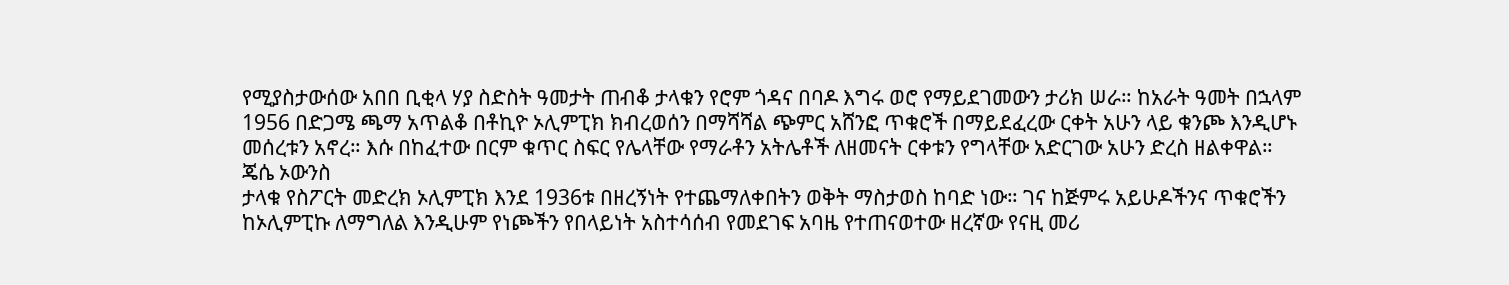የሚያስታውሰው አበበ ቢቂላ ሃያ ስድስት ዓመታት ጠብቆ ታላቁን የሮም ጎዳና በባዶ እግሩ ወሮ የማይደገመውን ታሪክ ሠራ። ከአራት ዓመት በኋላም 1956 በድጋሜ ጫማ አጥልቆ በቶኪዮ ኦሊምፒክ ክብረወሰን በማሻሻል ጭምር አሸንፎ ጥቁሮች በማይደፈረው ርቀት አሁን ላይ ቁንጮ እንዲሆኑ መሰረቱን አኖረ። እሱ በከፈተው በርም ቁጥር ስፍር የሌላቸው የማራቶን አትሌቶች ለዘመናት ርቀቱን የግላቸው አድርገው አሁን ድረስ ዘልቀዋል።
ጄሴ ኦውንስ
ታላቁ የስፖርት መድረክ ኦሊምፒክ እንደ 1936ቱ በዘረኝነት የተጨማለቀበትን ወቅት ማስታወስ ከባድ ነው። ገና ከጅምሩ አይሁዶችንና ጥቁሮችን ከኦሊምፒኩ ለማግለል እንዲሁም የነጮችን የበላይነት አስተሳሰብ የመደገፍ አባዜ የተጠናወተው ዘረኛው የናዚ መሪ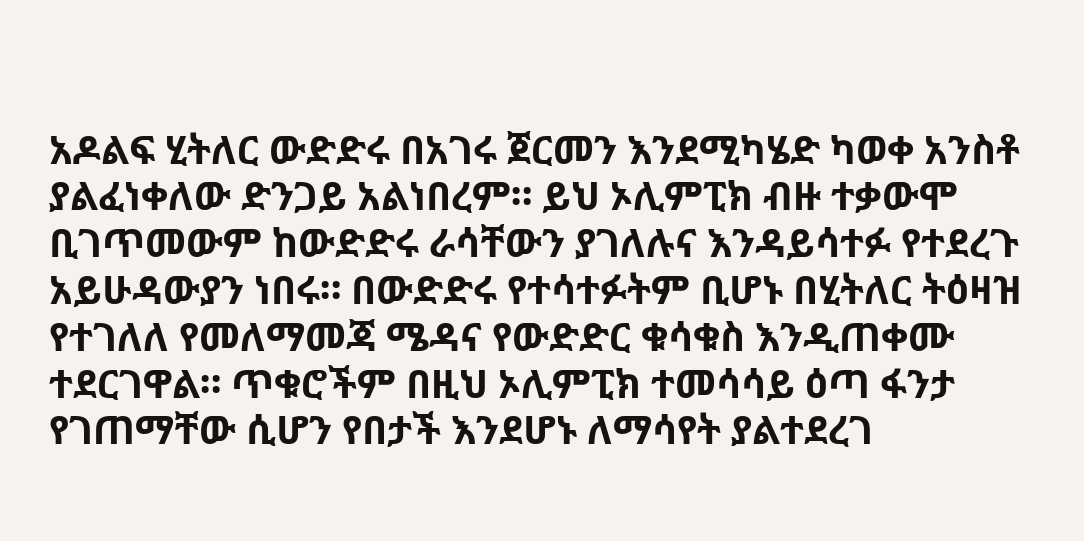አዶልፍ ሂትለር ውድድሩ በአገሩ ጀርመን እንደሚካሄድ ካወቀ አንስቶ ያልፈነቀለው ድንጋይ አልነበረም። ይህ ኦሊምፒክ ብዙ ተቃውሞ ቢገጥመውም ከውድድሩ ራሳቸውን ያገለሉና እንዳይሳተፉ የተደረጉ አይሁዳውያን ነበሩ። በውድድሩ የተሳተፉትም ቢሆኑ በሂትለር ትዕዛዝ የተገለለ የመለማመጃ ሜዳና የውድድር ቁሳቁስ እንዲጠቀሙ ተደርገዋል። ጥቁሮችም በዚህ ኦሊምፒክ ተመሳሳይ ዕጣ ፋንታ የገጠማቸው ሲሆን የበታች እንደሆኑ ለማሳየት ያልተደረገ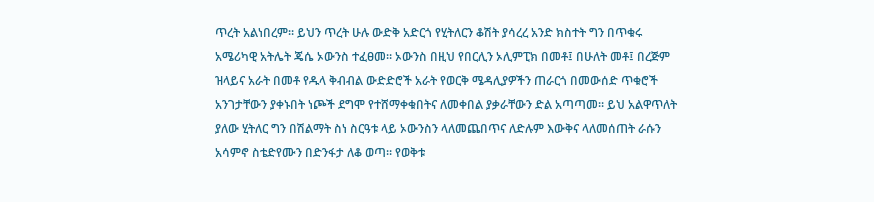ጥረት አልነበረም። ይህን ጥረት ሁሉ ውድቅ አድርጎ የሂትለርን ቆሽት ያሳረረ አንድ ክስተት ግን በጥቁሩ አሜሪካዊ አትሌት ጄሴ ኦውንስ ተፈፀመ። ኦውንስ በዚህ የበርሊን ኦሊምፒክ በመቶ፤ በሁለት መቶ፤ በረጅም ዝላይና አራት በመቶ የዱላ ቅብብል ውድድሮች አራት የወርቅ ሜዳሊያዎችን ጠራርጎ በመውሰድ ጥቁሮች አንገታቸውን ያቀኑበት ነጮች ደግሞ የተሸማቀቁበትና ለመቀበል ያቃራቸውን ድል አጣጣመ። ይህ አልዋጥለት ያለው ሂትለር ግን በሽልማት ስነ ስርዓቱ ላይ ኦውንስን ላለመጨበጥና ለድሉም እውቅና ላለመሰጠት ራሱን አሳምኖ ስቴድየሙን በድንፋታ ለቆ ወጣ። የወቅቱ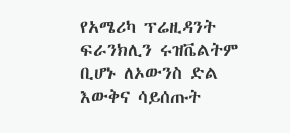የአሜሪካ ፕሬዚዳንት ፍራንክሊን ሩዝቬልትም ቢሆኑ ለኦውንስ ድል እውቅና ሳይሰጡት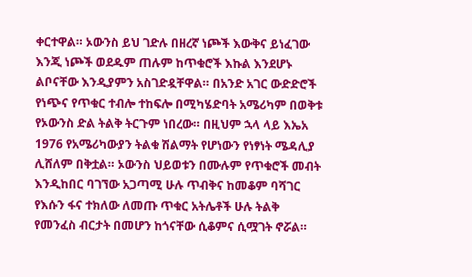ቀርተዋል። ኦውንስ ይህ ገድሉ በዘረኛ ነጮች እውቅና ይነፈገው እንጂ ነጮች ወደዱም ጠሉም ከጥቁሮች እኩል እንደሆኑ ልቦናቸው እንዲያምን አስገድዷቸዋል። በአንድ አገር ውድድሮች የነጭና የጥቁር ተብሎ ተከፍሎ በሚካሄድባት አሜሪካም በወቅቱ የኦውንስ ድል ትልቅ ትርጉም ነበረው። በዚህም ኋላ ላይ እኤአ 1976 የአሜሪካውያን ትልቁ ሽልማት የሆነውን የነፃነት ሜዳሊያ ሊሸለም በቅቷል። ኦውንስ ህይወቱን በሙሉም የጥቁሮች መብት እንዲከበር ባገኘው አጋጣሚ ሁሉ ጥብቅና ከመቆም ባሻገር የእሱን ፋና ተክለው ለመጡ ጥቁር አትሌቶች ሁሉ ትልቅ የመንፈስ ብርታት በመሆን ከጎናቸው ሲቆምና ሲሟገት ኖሯል።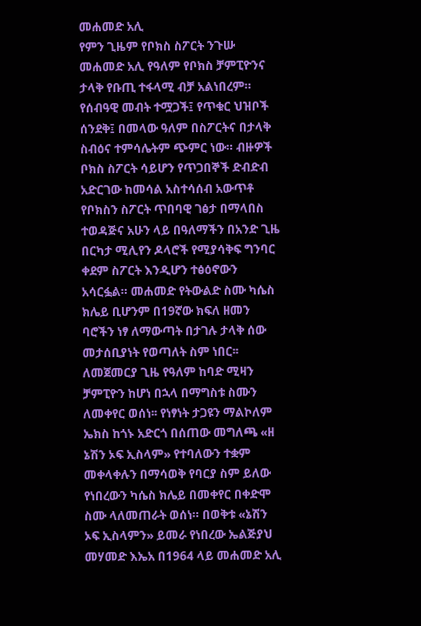መሐመድ አሊ
የምን ጊዜም የቦክስ ስፖርት ንጉሡ መሐመድ አሊ የዓለም የቦክስ ቻምፒዮንና ታላቅ የቡጢ ተፋላሚ ብቻ አልነበረም። የሰብዓዊ መብት ተሟጋች፤ የጥቁር ህዝቦች ሰንደቅ፤ በመላው ዓለም በስፖርትና በታላቅ ስብዕና ተምሳሌትም ጭምር ነው። ብዙዎች ቦክስ ስፖርት ሳይሆን የጥጋበኞች ድብድብ አድርገው ከመሳል አስተሳሰብ አውጥቶ የቦክስን ስፖርት ጥበባዊ ገፅታ በማላበስ ተወዳጅና አሁን ላይ በዓለማችን በአንድ ጊዜ በርካታ ሚሊየን ዶላሮች የሚያሳቅፍ ግንባር ቀደም ስፖርት እንዲሆን ተፅዕኖውን አሳርፏል። መሐመድ የትውልድ ስሙ ካሴስ ክሌይ ቢሆንም በ19ኛው ክፍለ ዘመን ባሮችን ነፃ ለማውጣት በታገሉ ታላቅ ሰው መታሰቢያነት የወጣለት ስም ነበር፡፡ ለመጀመርያ ጊዜ የዓለም ከባድ ሚዛን ቻምፒዮን ከሆነ በኋላ በማግስቱ ስሙን ለመቀየር ወሰነ፡፡ የነፃነት ታጋዩን ማልኮለም ኤክስ ከጎኑ አድርጎ በሰጠው መግለጫ «ዘ ኔሽን ኦፍ ኢስላም» የተባለውን ተቋም መቀላቀሉን በማሳወቅ የባርያ ስም ይለው የነበረውን ካሴስ ክሌይ በመቀየር በቀድሞ ስሙ ላለመጠራት ወሰነ። በወቅቱ «ኔሽን ኦፍ ኢስላምን» ይመራ የነበረው ኤልጅያህ መሃመድ እኤአ በ1964 ላይ መሐመድ አሊ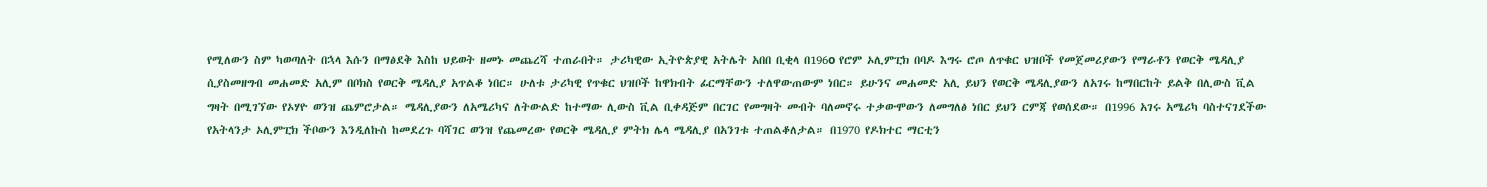የሚለውን ስም ካወጣለት በኋላ እሱን በማፅደቅ እስከ ህይወት ዘመኑ መጨረሻ ተጠራበት። ታሪካዊው ኢትዮጵያዊ አትሌት አበበ ቢቂላ በ196o የሮም ኦሊምፒክ በባዶ እግሩ ሮጦ ለጥቁር ህዝቦች የመጀመሪያውን የማራቶን የወርቅ ሜዳሊያ ሲያስመዘግብ መሐመድ አሊም በቦክስ የወርቅ ሜዳሊያ አጥልቆ ነበር። ሁለቱ ታሪካዊ የጥቁር ህዝቦች ከዋክብት ፊርማቸውን ተለዋውጠውም ነበር። ይሁንና መሐመድ አሊ ይህን የወርቅ ሜዳሊያውን ለአገሩ ከማበርከት ይልቅ በሊውስ ቪል ግዛት በሚገኘው የኦሃዮ ወንዝ ጨምሮታል። ሜዳሊያውን ለአሜሪካና ለትውልድ ከተማው ሊውስ ቪል ቢቀዳጅም በርገር የመግዛት መብት ባለመኖሩ ተቃውሞውን ለመግለፅ ነበር ይህን ርምጃ የወሰደው። በ1996 አገሩ አሜሪካ ባስተናገደችው የአትላንታ ኦሊምፒክ ችቦውን እንዲለኩስ ከመደረጉ ባሻገር ወንዝ የጨመረው የወርቅ ሜዳሊያ ምትክ ሌላ ሜዳሊያ በአንገቱ ተጠልቆለታል። በ1970 የዶክተር ማርቲን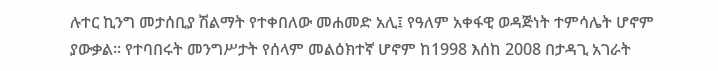ሉተር ኪንግ መታሰቢያ ሽልማት የተቀበለው መሐመድ አሊ፤ የዓለም አቀፋዊ ወዳጅነት ተምሳሌት ሆኖም ያውቃል። የተባበሩት መንግሥታት የሰላም መልዕክተኛ ሆኖም ከ1998 እሰከ 2008 በታዳጊ አገራት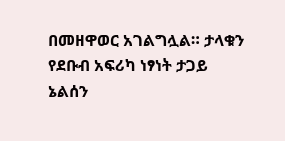በመዘዋወር አገልግሏል። ታላቁን የደቡብ አፍሪካ ነፃነት ታጋይ ኔልሰን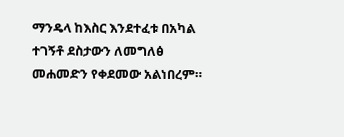ማንዴላ ከእስር እንደተፈቱ በአካል ተገኝቶ ደስታውን ለመግለፅ መሐመድን የቀደመው አልነበረም።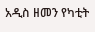አዲስ ዘመን የካቲት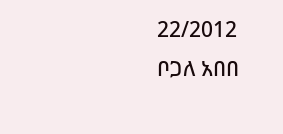22/2012
ቦጋለ አበበ